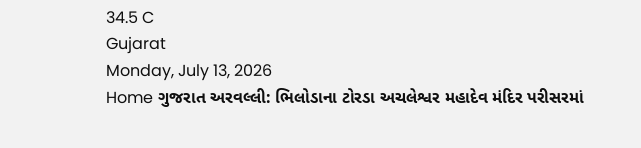34.5 C
Gujarat
Monday, July 13, 2026
Home ગુજરાત અરવલ્લી: ભિલોડાના ટોરડા અચલેશ્વર મહાદેવ મંદિર પરીસરમાં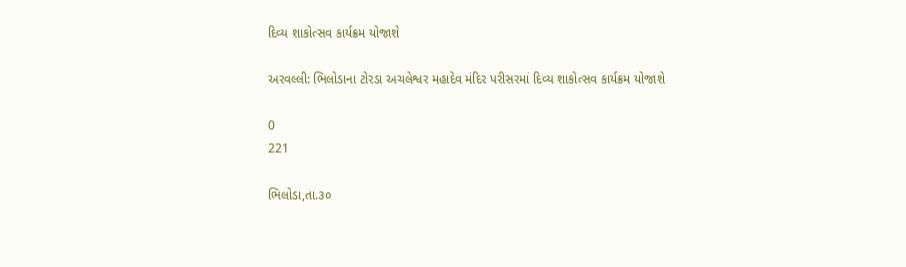દિવ્ય શાકોત્સવ કાર્યક્રમ યોજાશે

અરવલ્લી: ભિલોડાના ટોરડા અચલેશ્વર મહાદેવ મંદિર પરીસરમાં દિવ્ય શાકોત્સવ કાર્યક્રમ યોજાશે

0
221

ભિલોડા,તા.૩૦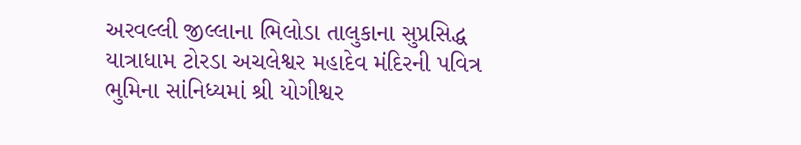અરવલ્લી જીલ્લાના ભિલોડા તાલુકાના સુપ્રસિદ્ધ યાત્રાધામ ટોરડા અચલેશ્વર મહાદેવ મંદિરની પવિત્ર ભુમિના સાંનિધ્યમાં શ્રી યોગીશ્વર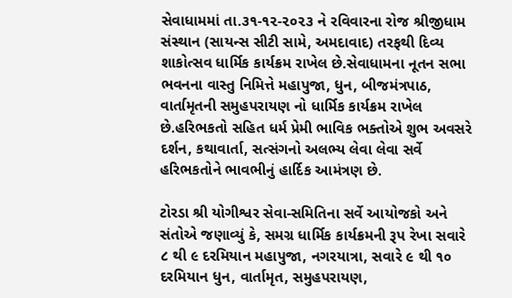સેવાધામમાં તા.૩૧-૧૨-૨૦૨૩ ને રવિવારના રોજ શ્રીજીધામ સંસ્થાન (સાયન્સ સીટી સામે, અમદાવાદ) તરફથી દિવ્ય શાકોત્સવ ધાર્મિક કાર્યક્રમ રાખેલ છે.સેવાધામના નૂતન સભા ભવનના વાસ્તુ નિમિત્તે મહાપુજા, ધુન, બીજમંત્રપાઠ, વાર્તામૃતની સમુહપરાયણ નો ધાર્મિક કાર્યક્રમ રાખેલ છે.હરિભકતો સહિત ધર્મ પ્રેમી ભાવિક ભક્તોએ શુભ અવસરે દર્શન, કથાવાર્તા, સત્સંગનો અલભ્ય લેવા લેવા સર્વે હરિભકતોને ભાવભીનું હાર્દિક આમંત્રણ છે.

ટોરડા શ્રી યોગીશ્વર સેવા-સમિતિના સર્વે આયોજકો અને સંતોએ જણાવ્યું કે, સમગ્ર ધાર્મિક કાર્યક્રમની રૂપ રેખા સવારે ૮ થી ૯ દરમિયાન મહાપુજા, નગરયાત્રા, સવારે ૯ થી ૧૦ દરમિયાન ધુન, વાર્તામૃત, સમુહપરાયણ,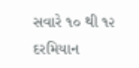સવારે ૧૦ થી ૧૨ દરમિયાન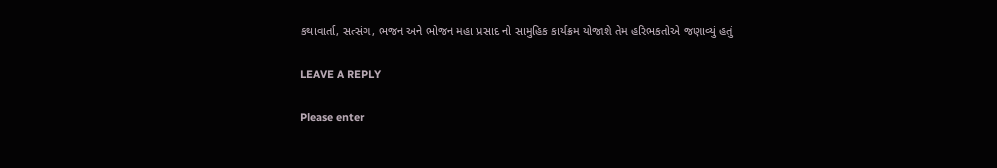કથાવાર્તા, સત્સંગ, ભજન અને ભોજન મહા પ્રસાદ નો સામુહિક કાર્યક્રમ યોજાશે તેમ હરિભકતોએ જણાવ્યું હતું

LEAVE A REPLY

Please enter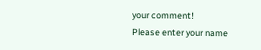your comment!
Please enter your name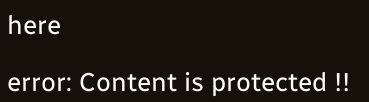here

error: Content is protected !!